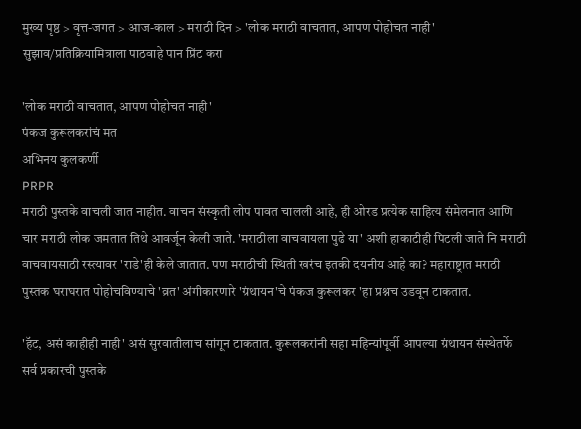मुख्य पृष्ठ > वृत्त-जगत > आज-काल > मराठी दिन > 'लोक मराठी वाचतात, आपण पोहोचत नाही'
सुझाव/प्रतिक्रियामित्राला पाठवाहे पान प्रिंट करा

'लोक मराठी वाचतात, आपण पोहोचत नाही'
पंकज कुरूलकरांचं मत
अभिनय कुलकर्णी
PRPR
मराठी पुस्तके वाचली जात नाहीत. वाचन संस्कृती लोप पावत चालली आहे, ही ओरड प्रत्येक साहित्य संमेलनात आणि चार मराठी लोक जमतात तिथे आवर्जून केली जाते. 'मराठीला वाचवायला पुढे या' अशी हाकाटीही पिटली जाते नि मराठी वाचवायसाठी रस्त्यावर 'राडे'ही केले जातात. पण मराठीची स्थिती खरंच इतकी दयनीय आहे का? महाराष्ट्रात मराठी पुस्तक घराघरात पोहोचविण्याचे 'व्रत' अंगीकारणारे 'ग्रंथायन'चे पंकज कुरूलकर 'हा प्रश्नच उडवून टाकतात.

'हॅट, असं काहीही नाही' असं सुरवातीलाच सांगून टाकतात. कुरूलकरांनी सहा महिन्यांपूर्वी आपल्या ग्रंथायन संस्थेतर्फे सर्व प्रकारची पुस्तके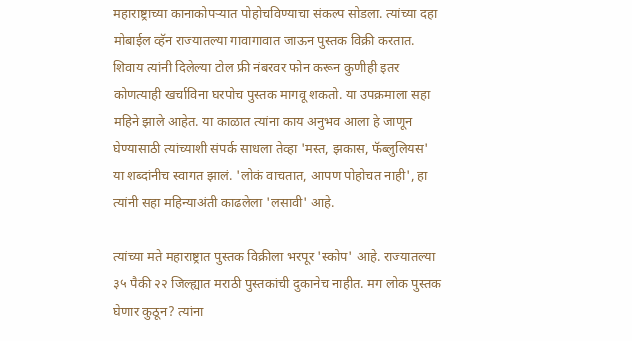महाराष्ट्राच्या कानाकोपर्‍यात पोहोचविण्याचा संकल्प सोडला. त्यांच्या दहा मोबाईल व्हॅन राज्यातल्या गावागावात जाऊन पुस्तक विक्री करतात. शिवाय त्यांनी दिलेल्या टोल फ्री नंबरवर फोन करून कुणीही इतर कोणत्याही खर्चाविना घरपोच पुस्तक मागवू शकतो. या उपक्रमाला सहा महिने झाले आहेत. या काळात त्यांना काय अनुभव आला हे जाणून घेण्यासाठी त्यांच्याशी संपर्क साधला तेव्हा 'मस्त, झकास, फॅब्लुलियस' या शब्दांनीच स्वागत झालं. 'लोकं वाचतात, आपण पोहोचत नाही', हा त्यांनी सहा महिन्याअंती काढलेला 'लसावी' आहे.

त्यांच्या मते महाराष्ट्रात पुस्तक विक्रीला भरपूर 'स्कोप' आहे. राज्यातल्या ३५ पैकी २२ जिल्ह्यात मराठी पुस्तकांची दुकानेच नाहीत. मग लोक पुस्तक घेणार कुठून? त्यांना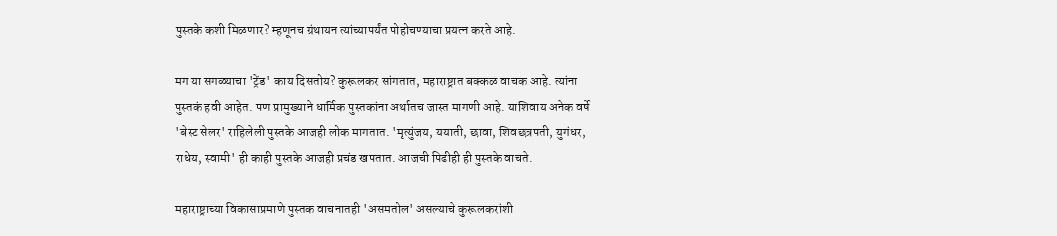पुस्तके कशी मिळणार? म्हणूनच ग्रंथायन त्यांच्यापर्यंत पोहोचण्याचा प्रयत्न करते आहे.

मग या सगळ्याचा 'ट्रेंड' काय दिसतोय? कुरूलकर सांगतात, महाराष्ट्रात बक्कळ वाचक आहे. त्यांना पुस्तकं हवी आहेत. पण प्रामुख्याने धार्मिक पुस्तकांना अर्थातच जास्त मागणी आहे. याशिवाय अनेक वर्षे 'बेस्ट सेलर' राहिलेली पुस्तके आजही लोक मागतात. 'मृत्युंजय, ययाती, छावा, शिवछत्रपती, युगंधर, राधेय, स्वामी' ही काही पुस्तके आजही प्रचंड खपतात. आजची पिढीही ही पुस्तके वाचते.

महाराष्ट्राच्या विकासाप्रमाणे पुस्तक वाचनातही 'असमतोल' असल्याचे कुरूलकरांशी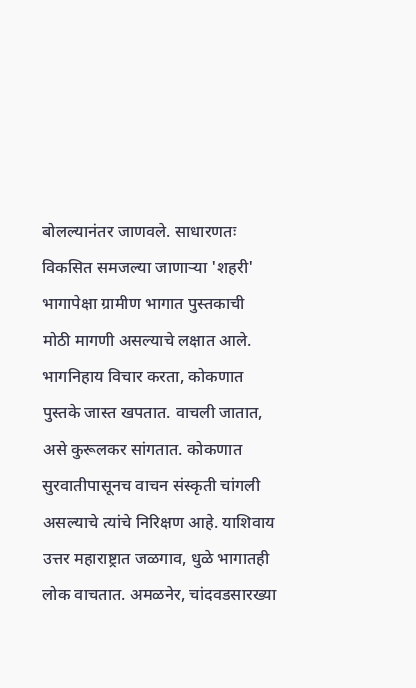बोलल्यानंतर जाणवले. साधारणतः विकसित समजल्या जाणार्‍या 'शहरी' भागापेक्षा ग्रामीण भागात पुस्तकाची मोठी मागणी असल्याचे लक्षात आले. भागनिहाय विचार करता, कोकणात पुस्तके जास्त खपतात. वाचली जातात, असे कुरूलकर सांगतात. कोकणात सुरवातीपासूनच वाचन संस्कृती चांगली असल्याचे त्यांचे निरिक्षण आहे. याशिवाय उत्तर महाराष्ट्रात जळगाव, धुळे भागातही लोक वाचतात. अमळनेर, चांदवडसारख्या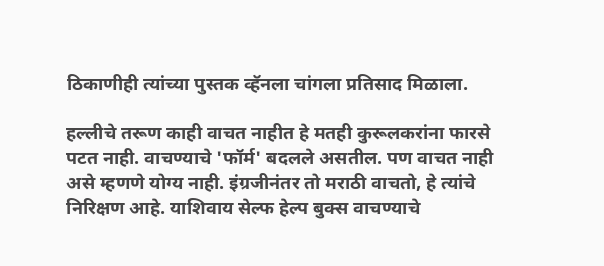ठिकाणीही त्यांच्या पुस्तक व्हॅनला चांगला प्रतिसाद मिळाला.

हल्लीचे तरूण काही वाचत नाहीत हे मतही कुरूलकरांना फारसे पटत नाही. वाचण्याचे 'फॉर्म' बदलले असतील. पण वाचत नाही असे म्हणणे योग्य नाही. इंग्रजीनंतर तो मराठी वाचतो, हे त्यांचे निरिक्षण आहे. याशिवाय सेल्फ हेल्प बुक्स वाचण्याचे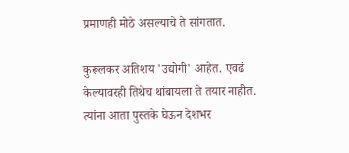प्रमाणही मोठे असल्याचे ते सांगतात.

कुरूलकर अतिशय 'उद्योगी' आहेत. एवढं केल्यावरही तिथेच थांबायला ते तयार नाहीत. त्यांना आता पुस्तके घेऊन देशभर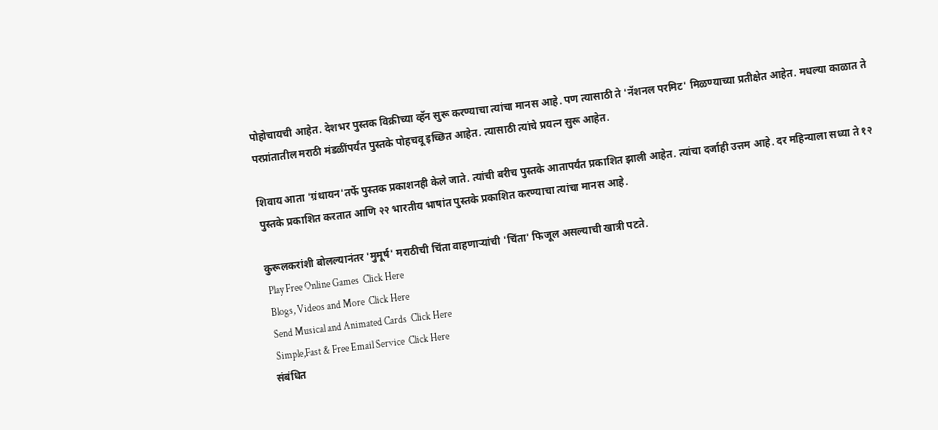पोहोचायची आहेत. देशभर पुस्तक विक्रीच्या व्हॅन सुरू करण्याचा त्यांचा मानस आहे. पण त्यासाठी ते 'नॅशनल परमिट' मिळण्याच्या प्रतीक्षेत आहेत. मधल्या काळात ते परप्रांतातील मराठी मंडळींपर्यंत पुस्तके पोहचवू इच्छित आहेत. त्यासाठी त्यांचे प्रयत्न सुरू आहेत.

शिवाय आता 'ग्रंथायन'तर्फे पुस्तक प्रकाशनही केले जाते. त्यांची बरीच पुस्तके आतापर्यंत प्रकाशित झाली आहेत. त्यांचा दर्जाही उत्तम आहे. दर महिन्याला सध्या ते १२ पुस्तके प्रकाशित करतात आणि २२ भारतीय भाषांत पुस्तके प्रकाशित करण्याचा त्यांचा मानस आहे.

कुरूलकरांशी बोलल्यानंतर 'मुमूर्ष' मराठीची चिंता वाहणार्‍यांची 'चिंता' फिजूल असल्याची खात्री पटते.
 Play Free Online Games  Click Here
 Blogs, Videos and More  Click Here
 Send Musical and Animated Cards  Click Here
 Simple,Fast & Free Email Service  Click Here
संबंधित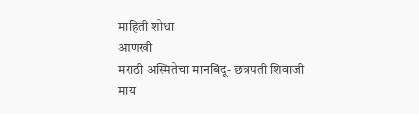माहिती शोधा
आणखी
मराठी अस्मितेचा मानबिंदू- छत्रपती शिवाजी
माय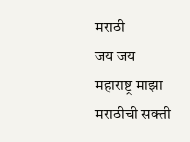मराठी
जय जय महाराष्ट्र माझा
मराठीची सक्ती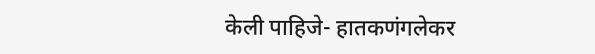केली पाहिजे- हातकणंगलेकर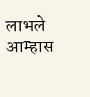लाभले आम्हास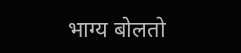भाग्य बोलतो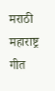मराठी
महाराष्ट्र गीत